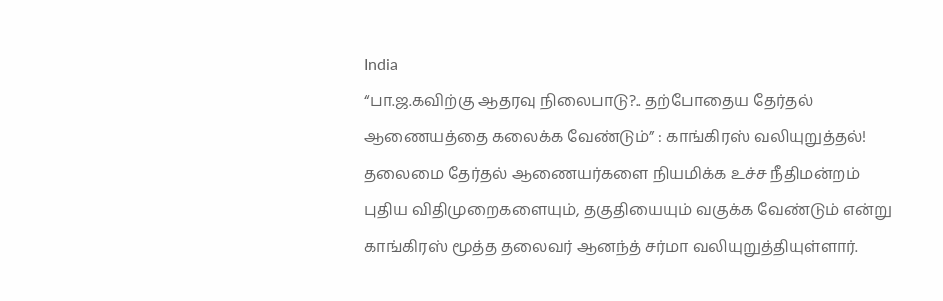India
“பா.ஜ.கவிற்கு ஆதரவு நிலைபாடு?.. தற்போதைய தேர்தல் ஆணையத்தை கலைக்க வேண்டும்” : காங்கிரஸ் வலியுறுத்தல்!
தலைமை தேர்தல் ஆணையர்களை நியமிக்க உச்ச நீதிமன்றம் புதிய விதிமுறைகளையும், தகுதியையும் வகுக்க வேண்டும் என்று காங்கிரஸ் மூத்த தலைவர் ஆனந்த் சர்மா வலியுறுத்தியுள்ளார்.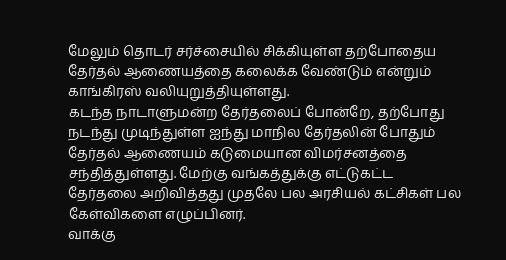மேலும் தொடர் சர்ச்சையில் சிக்கியுள்ள தற்போதைய தேர்தல் ஆணையத்தை கலைக்க வேண்டும் என்றும் காங்கிரஸ் வலியுறுத்தியுள்ளது.
கடந்த நாடாளுமன்ற தேர்தலைப் போன்றே, தற்போது நடந்து முடிந்துள்ள ஐந்து மாநில தேர்தலின் போதும் தேர்தல் ஆணையம் கடுமையான விமர்சனத்தை சந்தித்துள்ளது. மேற்கு வங்கத்துக்கு எட்டுகட்ட தேர்தலை அறிவித்தது முதலே பல அரசியல் கட்சிகள் பல கேள்விகளை எழுப்பினர்.
வாக்கு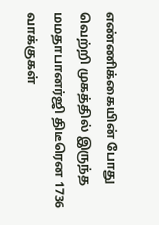எண்ணிக்கையின் போது வெற்றி முகத்தில் இருந்த மமதாபானர்ஜி திடீரென 1736 வாக்குகள்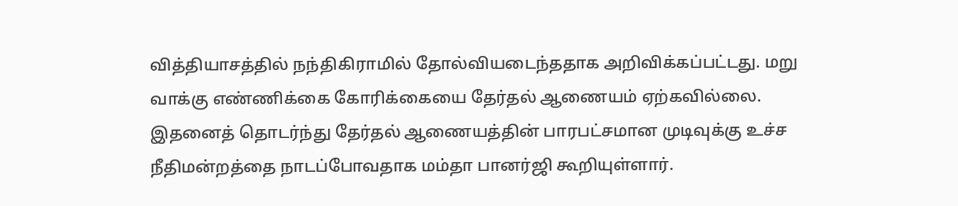வித்தியாசத்தில் நந்திகிராமில் தோல்வியடைந்ததாக அறிவிக்கப்பட்டது. மறு வாக்கு எண்ணிக்கை கோரிக்கையை தேர்தல் ஆணையம் ஏற்கவில்லை. இதனைத் தொடர்ந்து தேர்தல் ஆணையத்தின் பாரபட்சமான முடிவுக்கு உச்ச நீதிமன்றத்தை நாடப்போவதாக மம்தா பானர்ஜி கூறியுள்ளார்.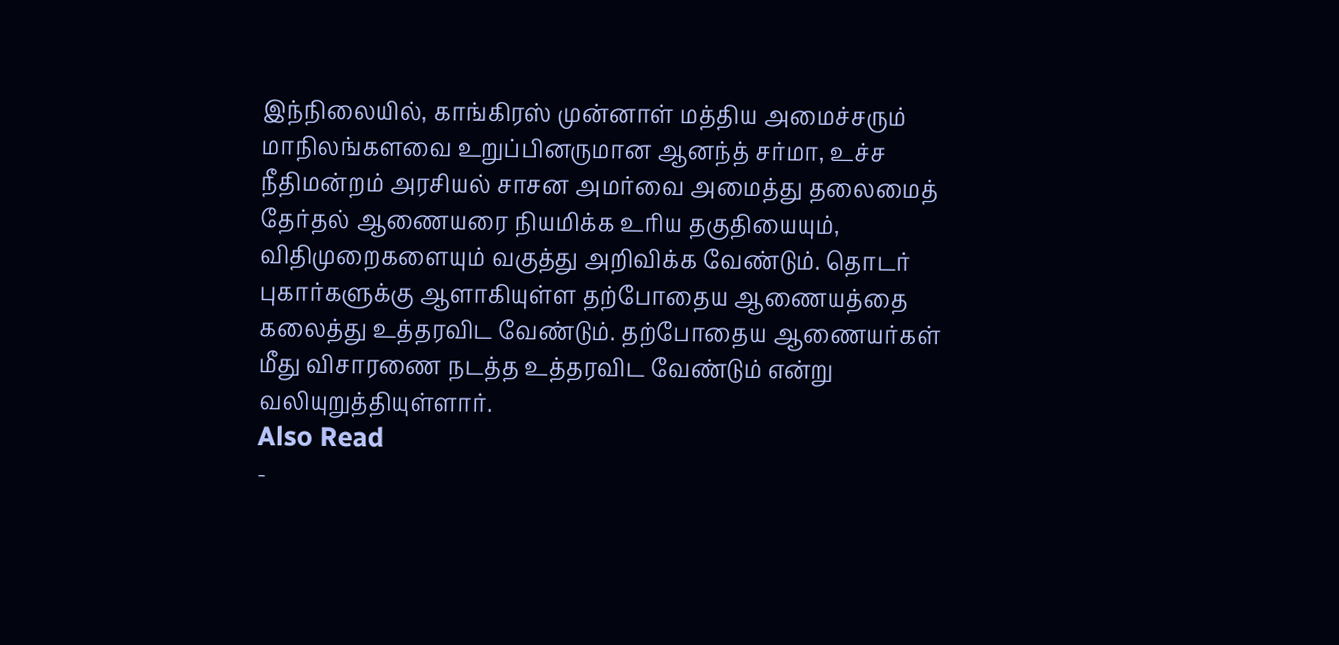இந்நிலையில், காங்கிரஸ் முன்னாள் மத்திய அமைச்சரும் மாநிலங்களவை உறுப்பினருமான ஆனந்த் சர்மா, உச்ச நீதிமன்றம் அரசியல் சாசன அமர்வை அமைத்து தலைமைத் தேர்தல் ஆணையரை நியமிக்க உரிய தகுதியையும், விதிமுறைகளையும் வகுத்து அறிவிக்க வேண்டும். தொடர் புகார்களுக்கு ஆளாகியுள்ள தற்போதைய ஆணையத்தை கலைத்து உத்தரவிட வேண்டும். தற்போதைய ஆணையர்கள் மீது விசாரணை நடத்த உத்தரவிட வேண்டும் என்று வலியுறுத்தியுள்ளார்.
Also Read
-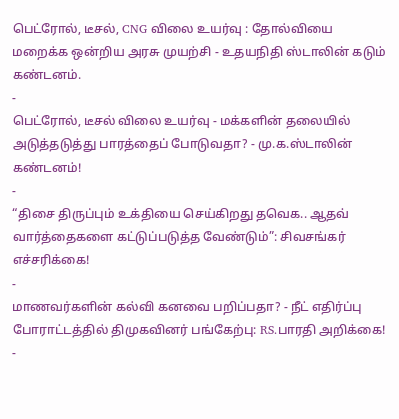பெட்ரோல், டீசல், CNG விலை உயர்வு : தோல்வியை மறைக்க ஒன்றிய அரசு முயற்சி - உதயநிதி ஸ்டாலின் கடும் கண்டனம்.
-
பெட்ரோல், டீசல் விலை உயர்வு - மக்களின் தலையில் அடுத்தடுத்து பாரத்தைப் போடுவதா? - மு.க.ஸ்டாலின் கண்டனம்!
-
“திசை திருப்பும் உக்தியை செய்கிறது தவெக.. ஆதவ் வார்த்தைகளை கட்டுப்படுத்த வேண்டும்”: சிவசங்கர் எச்சரிக்கை!
-
மாணவர்களின் கல்வி கனவை பறிப்பதா? - நீட் எதிர்ப்பு போராட்டத்தில் திமுகவினர் பங்கேற்பு: RS.பாரதி அறிக்கை!
-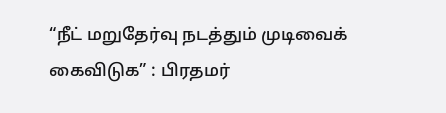“நீட் மறுதேர்வு நடத்தும் முடிவைக் கைவிடுக” : பிரதமர்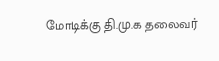மோடிக்கு தி.மு.க தலைவர்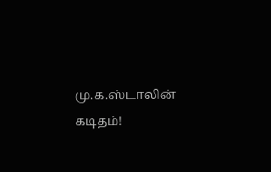மு.க.ஸ்டாலின் கடிதம்!